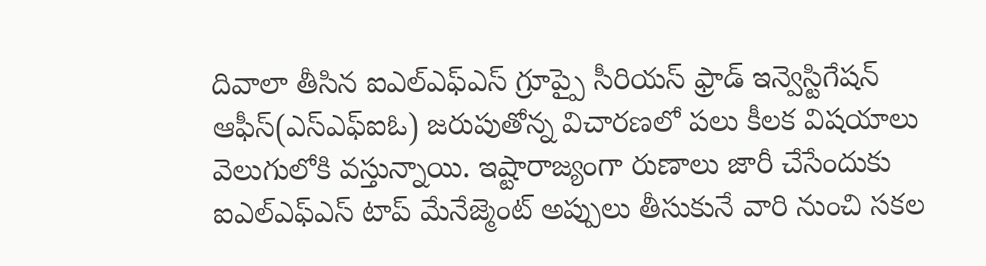దివాలా తీసిన ఐఎల్ఎఫ్ఎస్ గ్రూప్పై సీరియస్ ఫ్రాడ్ ఇన్వెస్టిగేషన్ ఆఫీస్(ఎస్ఎఫ్ఐఓ) జరుపుతోన్న విచారణలో పలు కీలక విషయాలు వెలుగులోకి వస్తున్నాయి. ఇష్టారాజ్యంగా రుణాలు జారీ చేసేందుకు ఐఎల్ఎఫ్ఎస్ టాప్ మేనేజ్మెంట్ అప్పులు తీసుకునే వారి నుంచి సకల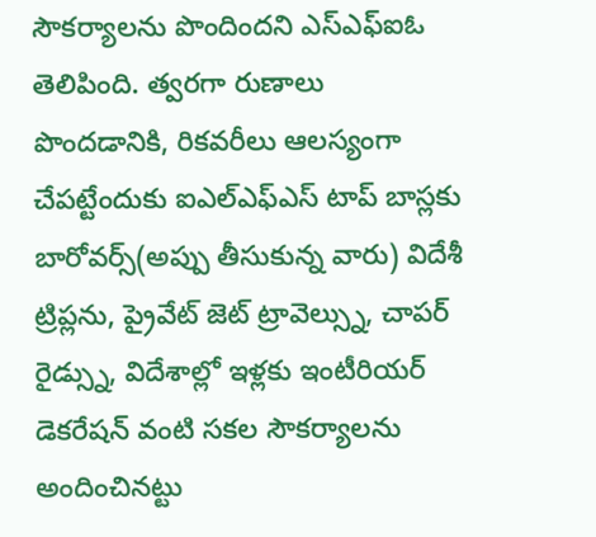సౌకర్యాలను పొందిందని ఎస్ఎఫ్ఐఓ తెలిపింది. త్వరగా రుణాలు పొందడానికి, రికవరీలు ఆలస్యంగా చేపట్టేందుకు ఐఎల్ఎఫ్ఎస్ టాప్ బాస్లకు బారోవర్స్(అప్పు తీసుకున్న వారు) విదేశీ ట్రిప్లను, ప్రైవేట్ జెట్ ట్రావెల్స్ను, చాపర్ రైడ్స్ను, విదేశాల్లో ఇళ్లకు ఇంటీరియర్ డెకరేషన్ వంటి సకల సౌకర్యాలను అందించినట్టు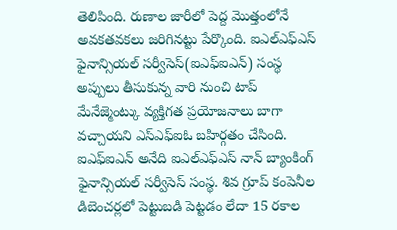తెలిపింది. రుణాల జారీలో పెద్ద మొత్తంలోనే అవకతవకలు జరిగినట్టు పేర్కొంది. ఐఎల్ఎఫ్ఎస్ ఫైనాన్సియల్ సర్వీసెస్(ఐఎఫ్ఐఎన్) సంస్థ అప్పులు తీసుకున్న వారి నుంచి టాప్ మేనేజ్మెంట్కు వ్యక్తిగత ప్రయోజనాలు బాగా వచ్చాయని ఎస్ఎఫ్ఐఓ బహిర్గతం చేసింది. ఐఎఫ్ఐఎన్ అనేది ఐఎల్ఎఫ్ఎస్ నాన్ బ్యాంకింగ్ ఫైనాన్సియల్ సర్వీసెస్ సంస్థ. శివ గ్రూప్ కంపెనీల డిబెంచర్లలో పెట్టుబడి పెట్టడం లేదా 15 రకాల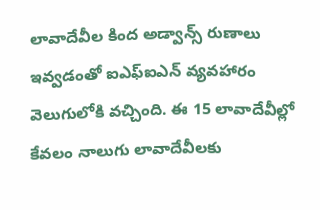లావాదేవీల కింద అడ్వాన్స్ రుణాలు ఇవ్వడంతో ఐఎఫ్ఐఎన్ వ్యవహారం వెలుగులోకి వచ్చింది. ఈ 15 లావాదేవీల్లో కేవలం నాలుగు లావాదేవీలకు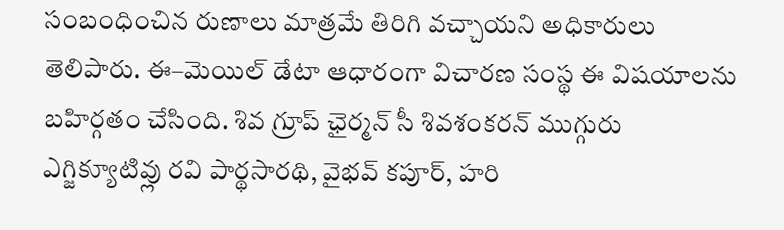సంబంధించిన రుణాలు మాత్రమే తిరిగి వచ్చాయని అధికారులు తెలిపారు. ఈ–మెయిల్ డేటా ఆధారంగా విచారణ సంస్థ ఈ విషయాలను బహిర్గతం చేసింది. శివ గ్రూప్ ఛైర్మన్ సీ శివశంకరన్ ముగ్గురు ఎగ్జిక్యూటివ్లు రవి పార్థసారథి, వైభవ్ కపూర్, హరి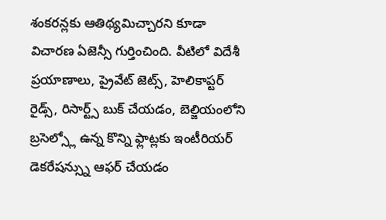శంకరన్లకు ఆతిథ్యమిచ్చారని కూడా విచారణ ఏజెన్సీ గుర్తించింది. వీటిలో విదేశీ ప్రయాణాలు, ప్రైవేట్ జెట్స్, హెలికాప్టర్ రైడ్స్, రిసార్ట్స్ బుక్ చేయడం, బెల్జియంలోని బ్రసెల్స్లో ఉన్న కొన్ని ఫ్లాట్లకు ఇంటీరియర్ డెకరేషన్స్ను ఆఫర్ చేయడం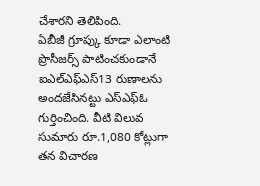చేశారని తెలిపింది.
ఏబీజీ గ్రూప్కు కూడా ఎలాంటి ప్రొసీజర్స్ పాటించకుండానే ఐఎల్ఎఫ్ఎస్13 రుణాలను అందజేసినట్టు ఎస్ఎఫ్ఓ గుర్తించింది. వీటి విలువ సుమారు రూ.1,080 కోట్లుగా తన విచారణ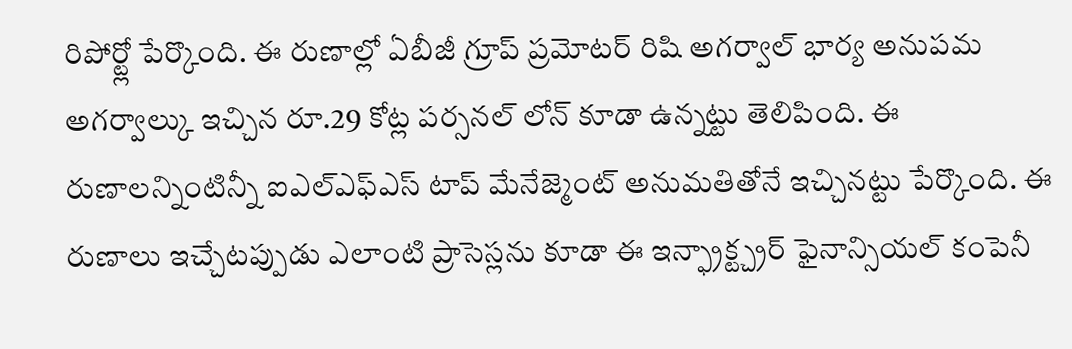రిపోర్ట్లో పేర్కొంది. ఈ రుణాల్లో ఏబీజీ గ్రూప్ ప్రమోటర్ రిషి అగర్వాల్ భార్య అనుపమ అగర్వాల్కు ఇచ్చిన రూ.29 కోట్ల పర్సనల్ లోన్ కూడా ఉన్నట్టు తెలిపింది. ఈ రుణాలన్నింటిన్నీ ఐఎల్ఎఫ్ఎస్ టాప్ మేనేజ్మెంట్ అనుమతితోనే ఇచ్చినట్టు పేర్కొంది. ఈ రుణాలు ఇచ్చేటప్పుడు ఎలాంటి ప్రాసెస్లను కూడా ఈ ఇన్ఫ్రాక్ట్చ్రర్ ఫైనాన్సియల్ కంపెనీ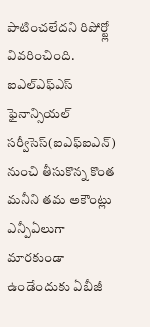పాటించలేదని రిపోర్ట్లో వివరించింది. ఐఎల్ఎఫ్ఎస్ ఫైనాన్సియల్ సర్వీసెస్(ఐఎఫ్ఐఎన్) నుంచి తీసుకొన్న కొంత మనీని తమ అకౌంట్లు ఎన్పీఏలుగా మారకుండా ఉండేందుకు ఏబీజీ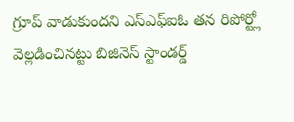గ్రూప్ వాడుకుందని ఎస్ఎఫ్ఐఓ తన రిపోర్ట్లో వెల్లడించినట్టు బిజినెస్ స్టాండర్డ్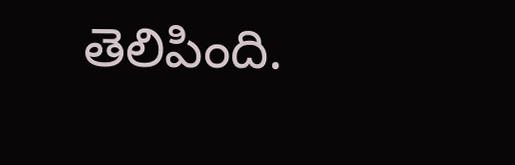తెలిపింది.